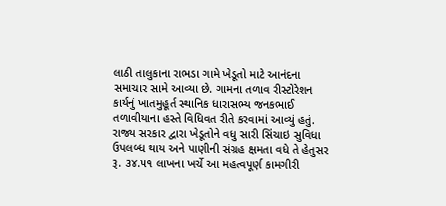લાઠી તાલુકાના રાભડા ગામે ખેડૂતો માટે આનંદના સમાચાર સામે આવ્યા છે. ગામના તળાવ રીસ્ટોરેશન કાર્યનું ખાતમુહૂર્ત સ્થાનિક ધારાસભ્ય જનકભાઈ તળાવીયાના હસ્તે વિધિવત રીતે કરવામાં આવ્યું હતું. રાજ્ય સરકાર દ્વારા ખેડૂતોને વધુ સારી સિંચાઇ સુવિધા ઉપલબ્ધ થાય અને પાણીની સંગ્રહ ક્ષમતા વધે તે હેતુસર રૂ. ૩૪.૫૧ લાખના ખર્ચે આ મહત્વપૂર્ણ કામગીરી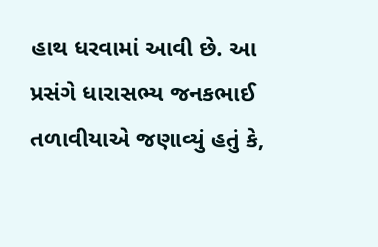હાથ ધરવામાં આવી છે. આ પ્રસંગે ધારાસભ્ય જનકભાઈ તળાવીયાએ જણાવ્યું હતું કે,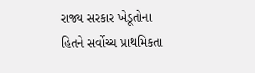રાજ્ય સરકાર ખેડૂતોના હિતને સર્વોચ્ચ પ્રાથમિકતા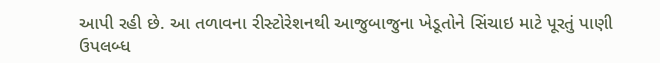આપી રહી છે. આ તળાવના રીસ્ટોરેશનથી આજુબાજુના ખેડૂતોને સિંચાઇ માટે પૂરતું પાણી ઉપલબ્ધ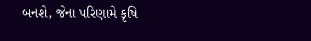બનશે, જેના પરિણામે કૃષિ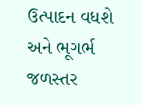ઉત્પાદન વધશે અને ભૂગર્ભ જળસ્તર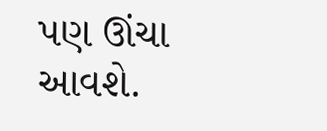પણ ઊંચા આવશે.